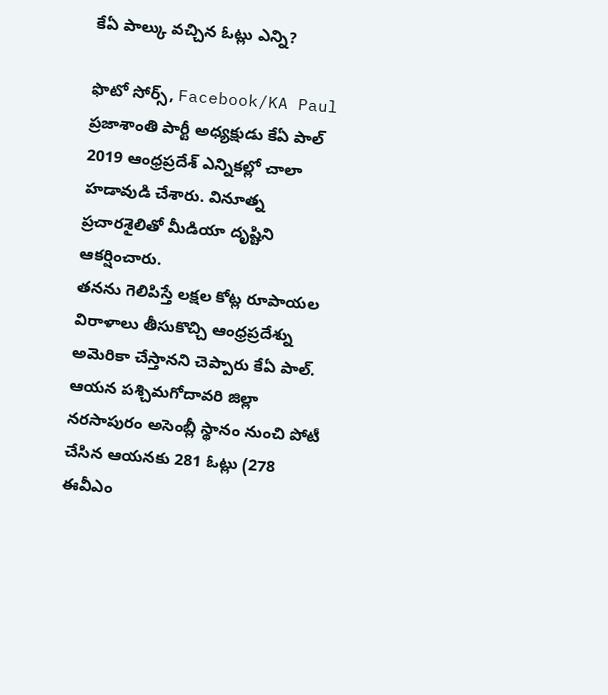కేఏ పాల్కు వచ్చిన ఓట్లు ఎన్ని?

ఫొటో సోర్స్, Facebook/KA Paul
ప్రజాశాంతి పార్టీ అధ్యక్షుడు కేఏ పాల్ 2019 ఆంధ్రప్రదేశ్ ఎన్నికల్లో చాలా హడావుడి చేశారు. వినూత్న ప్రచారశైలితో మీడియా దృష్టిని ఆకర్షించారు.
తనను గెలిపిస్తే లక్షల కోట్ల రూపాయల విరాళాలు తీసుకొచ్చి ఆంధ్రప్రదేశ్ను అమెరికా చేస్తానని చెప్పారు కేఏ పాల్.
ఆయన పశ్చిమగోదావరి జిల్లా నరసాపురం అసెంబ్లీ స్థానం నుంచి పోటీ చేసిన ఆయనకు 281 ఓట్లు (278 ఈవీఎం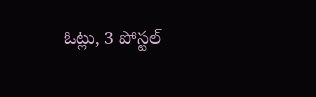ఓట్లు, 3 పోస్టల్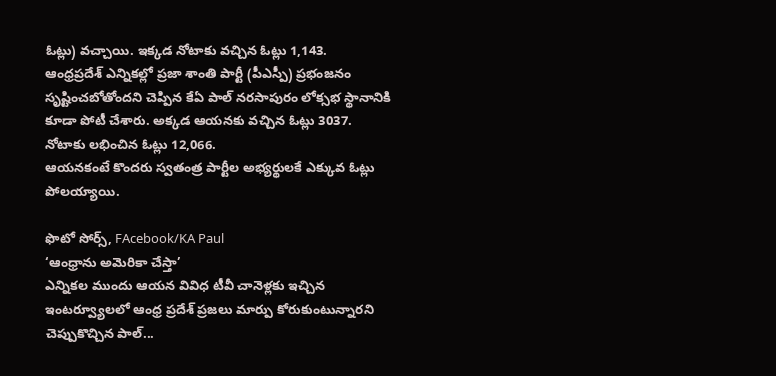ఓట్లు) వచ్చాయి. ఇక్కడ నోటాకు వచ్చిన ఓట్లు 1,143.
ఆంధ్రప్రదేశ్ ఎన్నికల్లో ప్రజా శాంతి పార్టీ (పీఎస్పీ) ప్రభంజనం సృష్టించబోతోందని చెప్పిన కేఏ పాల్ నరసాపురం లోక్సభ స్థానానికి కూడా పోటీ చేశారు. అక్కడ ఆయనకు వచ్చిన ఓట్లు 3037. నోటాకు లభించిన ఓట్లు 12,066.
ఆయనకంటే కొందరు స్వతంత్ర పార్టీల అభ్యర్థులకే ఎక్కువ ఓట్లు పోలయ్యాయి.

ఫొటో సోర్స్, FAcebook/KA Paul
‘ఆంధ్రాను అమెరికా చేస్తా’
ఎన్నికల ముందు ఆయన వివిధ టీవీ చానెళ్లకు ఇచ్చిన ఇంటర్వ్యూలలో ఆంధ్ర ప్రదేశ్ ప్రజలు మార్పు కోరుకుంటున్నారని చెప్పుకొచ్చిన పాల్...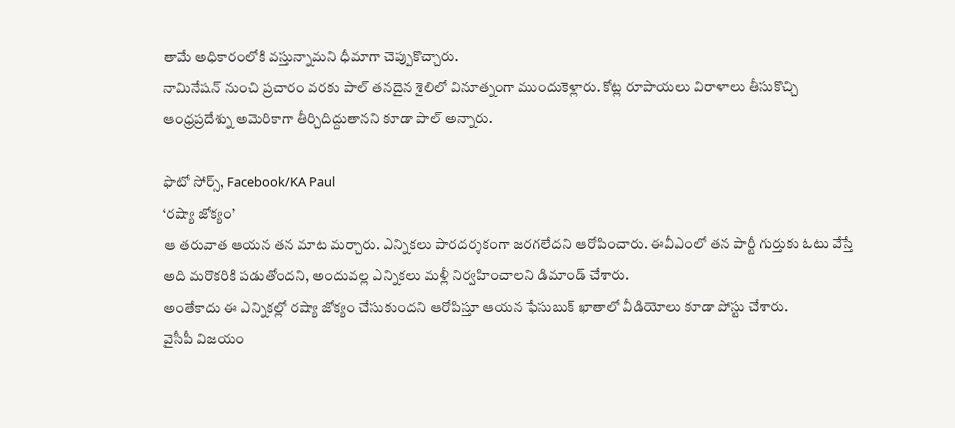తామే అధికారంలోకి వస్తున్నామని ధీమాగా చెప్పుకొచ్చారు.
నామినేషన్ నుంచి ప్రచారం వరకు పాల్ తనదైన శైలిలో వినూత్నంగా ముందుకెళ్లారు. కోట్ల రూపాయలు విరాళాలు తీసుకొచ్చి ఆంధ్రప్రదేశ్ను అమెరికాగా తీర్చిదిద్దుతానని కూడా పాల్ అన్నారు.

ఫొటో సోర్స్, Facebook/KA Paul
‘రష్యా జోక్యం’
ఆ తరువాత ఆయన తన మాట మర్చారు. ఎన్నికలు పారదర్శకంగా జరగలేదని ఆరోపించారు. ఈవీఎంలో తన పార్టీ గుర్తుకు ఓటు వేస్తే అది మరొకరికి పడుతోందని, అందువల్ల ఎన్నికలు మళ్లీ నిర్వహించాలని డిమాండ్ చేశారు.
అంతేకాదు ఈ ఎన్నికల్లో రష్యా జోక్యం చేసుకుందని ఆరోపిస్తూ ఆయన ఫేసుబుక్ ఖాతాలో వీడియోలు కూడా పోస్టు చేశారు.
వైసీపీ విజయం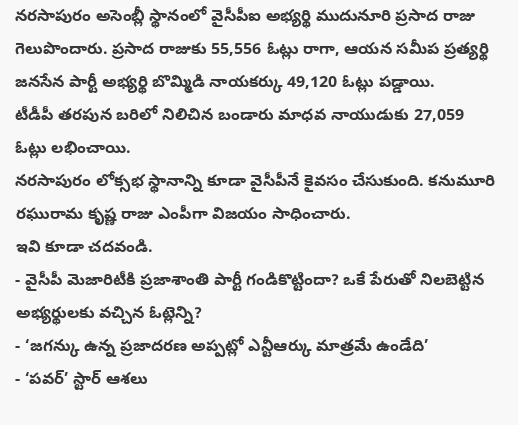నరసాపురం అసెంబ్లీ స్థానంలో వైసీపీఐ అభ్యర్థి ముదునూరి ప్రసాద రాజు గెలుపొందారు. ప్రసాద రాజుకు 55,556 ఓట్లు రాగా, ఆయన సమీప ప్రత్యర్థి జనసేన పార్టీ అభ్యర్థి బొమ్మిడి నాయకర్కు 49,120 ఓట్లు పడ్డాయి.
టీడీపీ తరపున బరిలో నిలిచిన బండారు మాధవ నాయుడుకు 27,059 ఓట్లు లభించాయి.
నరసాపురం లోక్సభ స్థానాన్ని కూడా వైసీపీనే కైవసం చేసుకుంది. కనుమూరి రఘురామ కృష్ణ రాజు ఎంపీగా విజయం సాధించారు.
ఇవి కూడా చదవండి.
- వైసీపీ మెజారిటీకి ప్రజాశాంతి పార్టీ గండికొట్టిందా? ఒకే పేరుతో నిలబెట్టిన అభ్యర్థులకు వచ్చిన ఓట్లెన్ని?
- ‘జగన్కు ఉన్న ప్రజాదరణ అప్పట్లో ఎన్టీఆర్కు మాత్రమే ఉండేది’
- ‘పవర్’ స్టార్ ఆశలు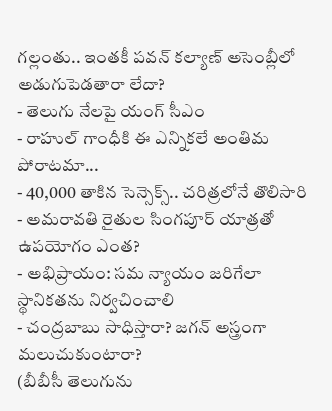గల్లంతు.. ఇంతకీ పవన్ కల్యాణ్ అసెంబ్లీలో అడుగుపెడతారా లేదా?
- తెలుగు నేలపై యంగ్ సీఎం
- రాహుల్ గాంధీకి ఈ ఎన్నికలే అంతిమ పోరాటమా...
- 40,000 తాకిన సెన్సెక్స్.. చరిత్రలోనే తొలిసారి
- అమరావతి రైతుల సింగపూర్ యాత్రతో ఉపయోగం ఎంత?
- అభిప్రాయం: సమ న్యాయం జరిగేలా స్థానికతను నిర్వచించాలి
- చంద్రబాబు సాధిస్తారా? జగన్ అస్త్రంగా మలుచుకుంటారా?
(బీబీసీ తెలుగును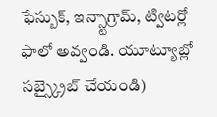ఫేస్బుక్, ఇన్స్టాగ్రామ్, ట్విటర్లో ఫాలో అవ్వండి. యూట్యూబ్లో సబ్స్క్రైబ్ చేయండి)